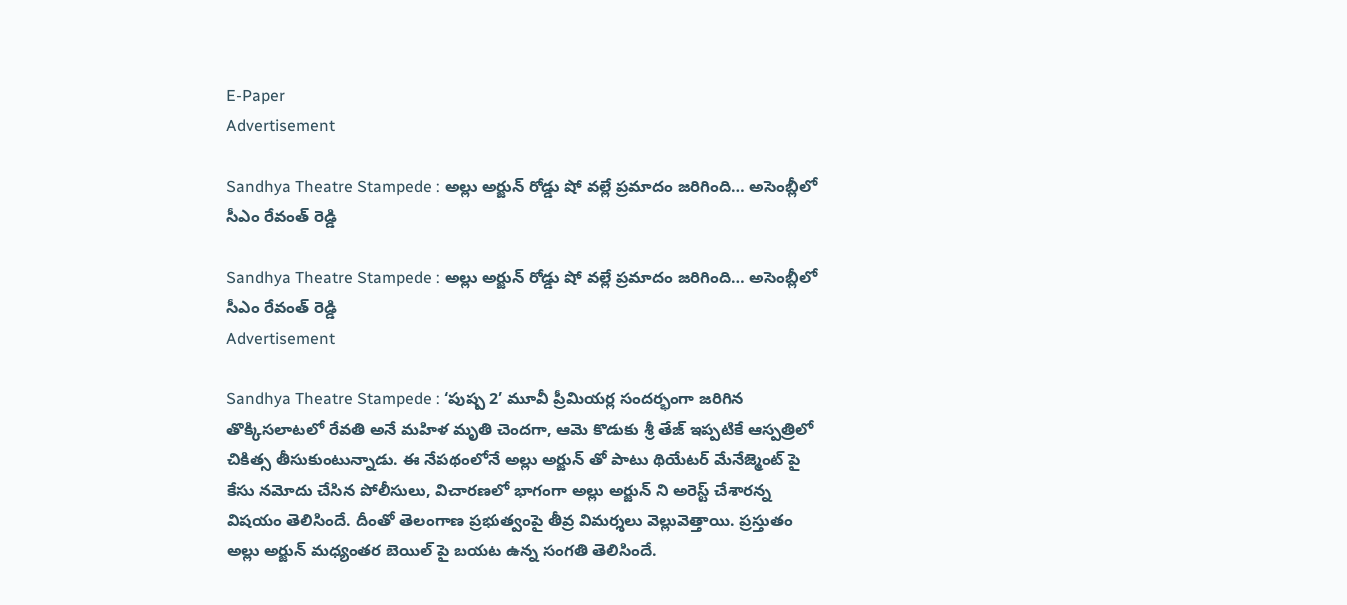E-Paper
Advertisement

Sandhya Theatre Stampede : అల్లు అర్జున్ రోడ్డు షో వల్లే ప్రమాదం జరిగింది… అసెంబ్లీలో సీఎం రేవంత్ రెడ్డి

Sandhya Theatre Stampede : అల్లు అర్జున్ రోడ్డు షో వల్లే ప్రమాదం జరిగింది… అసెంబ్లీలో సీఎం రేవంత్ రెడ్డి
Advertisement

Sandhya Theatre Stampede : ‘పుష్ప 2’ మూవీ ప్రీమియర్ల సందర్భంగా జరిగిన తొక్కిసలాటలో రేవతి అనే మహిళ మృతి చెందగా, ఆమె కొడుకు శ్రీ తేజ్ ఇప్పటికే ఆస్పత్రిలో చికిత్స తీసుకుంటున్నాడు. ఈ నేపథంలోనే అల్లు అర్జున్ తో పాటు థియేటర్ మేనేజ్మెంట్ పై కేసు నమోదు చేసిన పోలీసులు, విచారణలో భాగంగా అల్లు అర్జున్ ని అరెస్ట్ చేశారన్న విషయం తెలిసిందే. దీంతో తెలంగాణ ప్రభుత్వంపై తీవ్ర విమర్శలు వెల్లువెత్తాయి. ప్రస్తుతం అల్లు అర్జున్ మధ్యంతర బెయిల్ పై బయట ఉన్న సంగతి తెలిసిందే.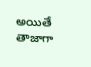అయితే తాజాగా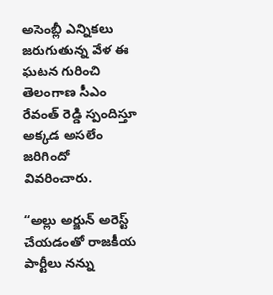అసెంబ్లీ ఎన్నికలు జరుగుతున్న వేళ ఈ ఘటన గురించి తెలంగాణ సీఎం రేవంత్ రెడ్డి స్పందిస్తూ అక్కడ అసలేం జరిగిందో వివరించారు.

“అల్లు అర్జున్ అరెస్ట్ చేయడంతో రాజకీయ పార్టీలు నన్ను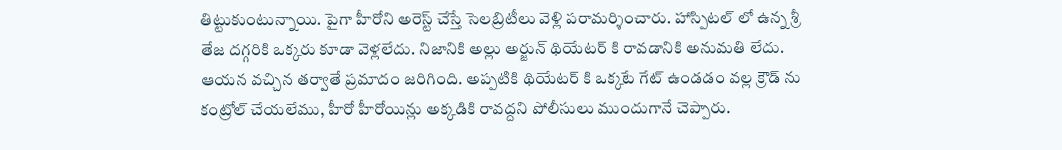తిట్టుకుంటున్నాయి. పైగా హీరోని అరెస్ట్ చేస్తే సెలబ్రిటీలు వెళ్లి పరామర్శించారు. హాస్పిటల్ లో ఉన్న శ్రీ తేజ దగ్గరికి ఒక్కరు కూడా వెళ్లలేదు. నిజానికి అల్లు అర్జున్ థియేటర్ కి రావడానికి అనుమతి లేదు. ఆయన వచ్చిన తర్వాతే ప్రమాదం జరిగింది. అప్పటికి థియేటర్ కి ఒక్కటే గేట్ ఉండడం వల్ల క్రౌడ్ ను కంట్రోల్ చేయలేము, హీరో హీరోయిన్లు అక్కడికి రావద్దని పోలీసులు ముందుగానే చెప్పారు.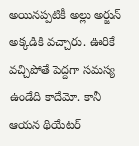అయినప్పటికీ అల్లు అర్జున్ అక్కడికి వచ్చారు. ఊరికే వచ్చిపోతే పెద్దగా సమస్య ఉండేది కాదేమో. కానీ ఆయన థియేటర్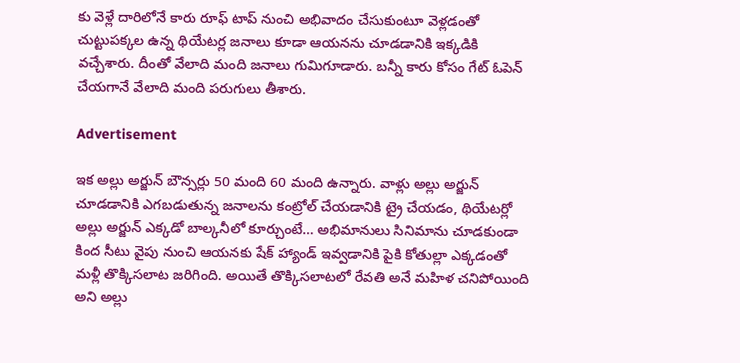కు వెళ్లే దారిలోనే కారు రూఫ్ టాప్ నుంచి అభివాదం చేసుకుంటూ వెళ్లడంతో చుట్టుపక్కల ఉన్న థియేటర్ల జనాలు కూడా ఆయనను చూడడానికి ఇక్కడికి వచ్చేశారు. దీంతో వేలాది మంది జనాలు గుమిగూడారు. బన్నీ కారు కోసం గేట్ ఓపెన్ చేయగానే వేలాది మంది పరుగులు తీశారు.

Advertisement

ఇక అల్లు అర్జున్ బౌన్సర్లు 50 మంది 60 మంది ఉన్నారు. వాళ్లు అల్లు అర్జున్ చూడడానికి ఎగబడుతున్న జనాలను కంట్రోల్ చేయడానికి ట్రై చేయడం, థియేటర్లో అల్లు అర్జున్ ఎక్కడో బాల్కనీలో కూర్చుంటే… అభిమానులు సినిమాను చూడకుండా కింద సీటు వైపు నుంచి ఆయనకు షేక్ హ్యాండ్ ఇవ్వడానికి పైకి కోతుల్లా ఎక్కడంతో మళ్లీ తొక్కిసలాట జరిగింది. అయితే తొక్కిసలాటలో రేవతి అనే మహిళ చనిపోయింది అని అల్లు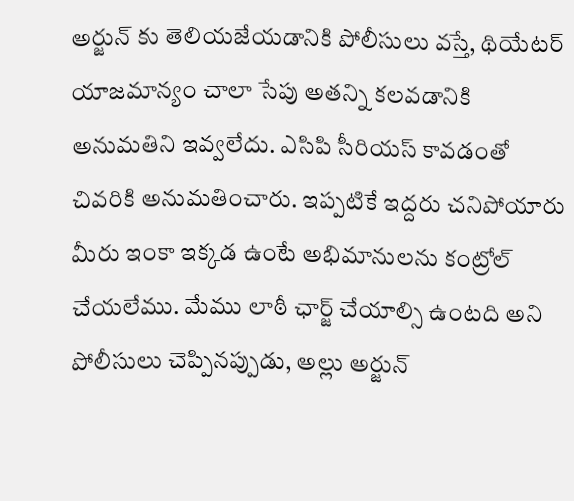అర్జున్ కు తెలియజేయడానికి పోలీసులు వస్తే, థియేటర్ యాజమాన్యం చాలా సేపు అతన్ని కలవడానికి అనుమతిని ఇవ్వలేదు. ఎసిపి సీరియస్ కావడంతో చివరికి అనుమతించారు. ఇప్పటికే ఇద్దరు చనిపోయారు మీరు ఇంకా ఇక్కడ ఉంటే అభిమానులను కంట్రోల్ చేయలేము. మేము లాఠీ ఛార్జ్ చేయాల్సి ఉంటది అని పోలీసులు చెప్పినప్పుడు, అల్లు అర్జున్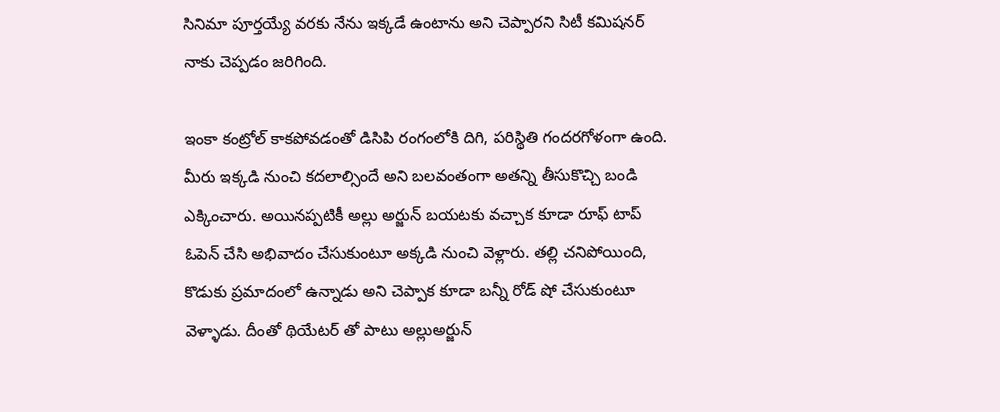సినిమా పూర్తయ్యే వరకు నేను ఇక్కడే ఉంటాను అని చెప్పారని సిటీ కమిషనర్ నాకు చెప్పడం జరిగింది.

ఇంకా కంట్రోల్ కాకపోవడంతో డిసిపి రంగంలోకి దిగి, పరిస్థితి గందరగోళంగా ఉంది. మీరు ఇక్కడి నుంచి కదలాల్సిందే అని బలవంతంగా అతన్ని తీసుకొచ్చి బండి ఎక్కించారు. అయినప్పటికీ అల్లు అర్జున్ బయటకు వచ్చాక కూడా రూఫ్ టాప్ ఓపెన్ చేసి అభివాదం చేసుకుంటూ అక్కడి నుంచి వెళ్లారు. తల్లి చనిపోయింది, కొడుకు ప్రమాదంలో ఉన్నాడు అని చెప్పాక కూడా బన్నీ రోడ్ షో చేసుకుంటూ వెళ్ళాడు. దీంతో థియేటర్ తో పాటు అల్లుఅర్జున్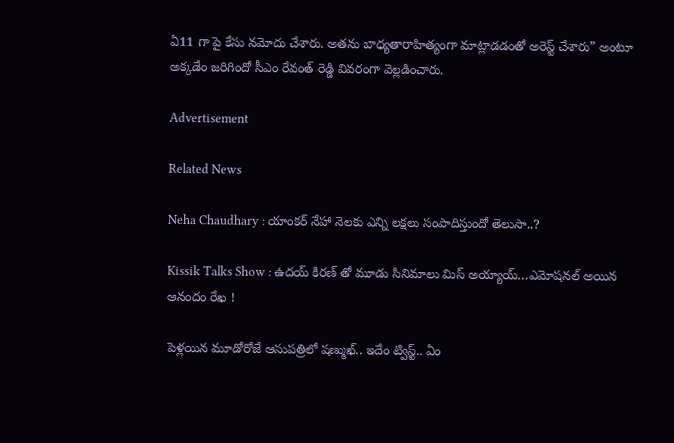ఏ11 గా పై కేసు నమోదు చేశారు. అతను బాధ్యతారాహిత్యంగా మాట్లాడడంతో అరెస్ట్ చేశారు” అంటూ అక్కడేం జరిగిందో సీఎం రేవంత్ రెడ్డి వివరంగా వెల్లడించారు.

Advertisement

Related News

Neha Chaudhary : యాంకర్ నేహా నెలకు ఎన్ని లక్షలు సంపాదిస్తుందో తెలుసా..?

Kissik Talks Show : ఉదయ్ కిరణ్ తో మూడు సినిమాలు మిస్ అయ్యాయ్…ఎమోషనల్ అయిన ఆనందం రేఖ !

పెళ్లయిన మూడోరోజే ఆసుపత్రిలో షణ్ముఖ్.. ఇదేం ట్విస్ట్.. ఏం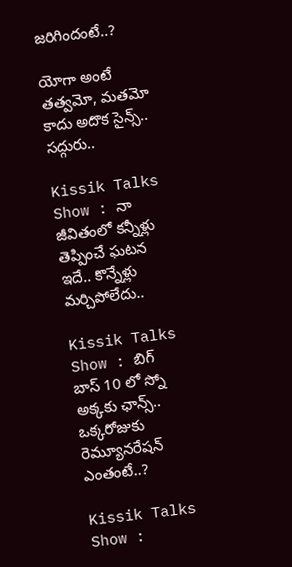జరిగిందంటే..?

యోగా అంటే తత్వమో, మతమో కాదు అదొక సైన్స్.. సద్గురు..

Kissik Talks Show : నా జీవితంలో కన్నీళ్లు తెప్పించే ఘటన ఇదే.. కొన్నేళ్లు మర్చిపోలేదు..

Kissik Talks Show : బిగ్ బాస్ 10 లో స్నో అక్కకు ఛాన్స్.. ఒక్కరోజుకు రెమ్యూనరేషన్ ఎంతంటే..?

Kissik Talks Show :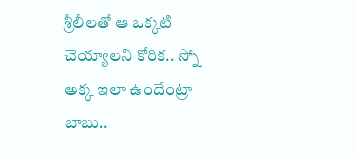శ్రీలీలతో ఆ ఒక్కటి చెయ్యాలని కోరిక.. స్నో అక్క ఇలా ఉందేంట్రా బాబు..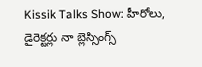Kissik Talks Show: హీరోలు, డైరెక్టర్లు నా బ్లెస్సింగ్స్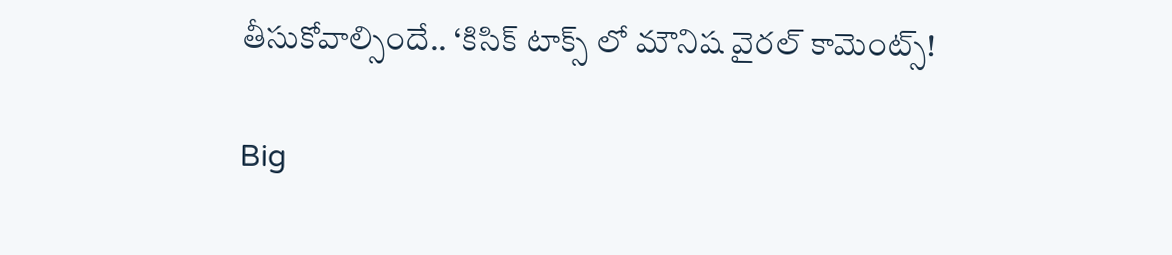తీసుకోవాల్సిందే.. ‘కిసిక్ టాక్స్ లో మౌనిష వైరల్ కామెంట్స్!

Big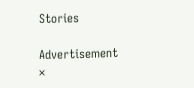Stories

Advertisement
×